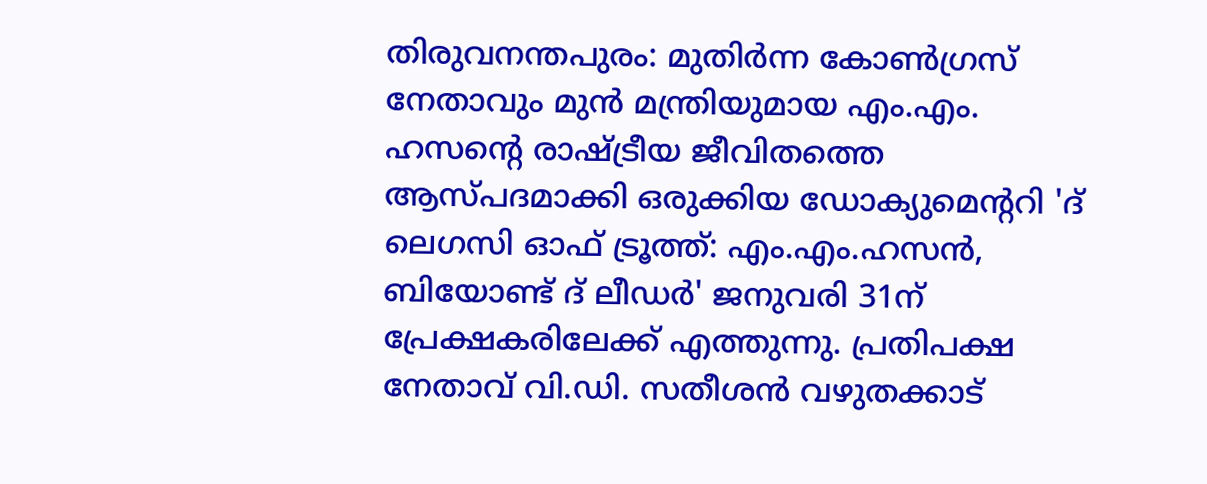തിരുവനന്തപുരം: മുതിർന്ന കോൺഗ്രസ് നേതാവും മുൻ മന്ത്രിയുമായ എം.എം. ഹസന്റെ രാഷ്ട്രീയ ജീവിതത്തെ ആസ്പദമാക്കി ഒരുക്കിയ ഡോക്യുമെന്ററി 'ദ് ലെഗസി ഓഫ് ട്രൂത്ത്: എം.എം.ഹസൻ, ബിയോണ്ട് ദ് ലീഡർ' ജനുവരി 31ന് പ്രേക്ഷകരിലേക്ക് എത്തുന്നു. പ്രതിപക്ഷ നേതാവ് വി.ഡി. സതീശൻ വഴുതക്കാട്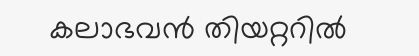കലാഭവൻ തിയറ്ററിൽ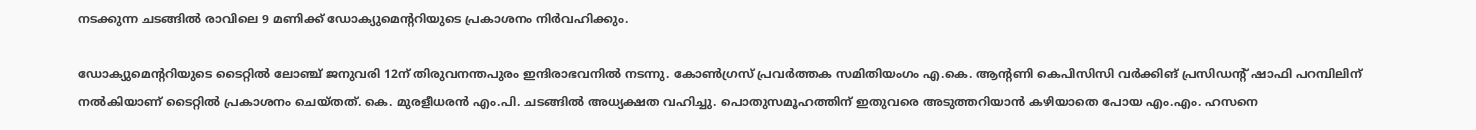നടക്കുന്ന ചടങ്ങിൽ രാവിലെ 9 മണിക്ക് ഡോക്യുമെന്ററിയുടെ പ്രകാശനം നിർവഹിക്കും.

ഡോക്യുമെന്ററിയുടെ ടൈറ്റിൽ ലോഞ്ച് ജനുവരി 12ന് തിരുവനന്തപുരം ഇന്ദിരാഭവനിൽ നടന്നു. കോൺഗ്രസ് പ്രവർത്തക സമിതിയംഗം എ.കെ. ആന്റണി കെപിസിസി വർക്കിങ് പ്രസിഡന്റ് ഷാഫി പറമ്പിലിന് നൽകിയാണ് ടൈറ്റിൽ പ്രകാശനം ചെയ്തത്. കെ. മുരളീധരൻ എം.പി. ചടങ്ങിൽ അധ്യക്ഷത വഹിച്ചു. പൊതുസമൂഹത്തിന് ഇതുവരെ അടുത്തറിയാൻ കഴിയാതെ പോയ എം.എം. ഹസനെ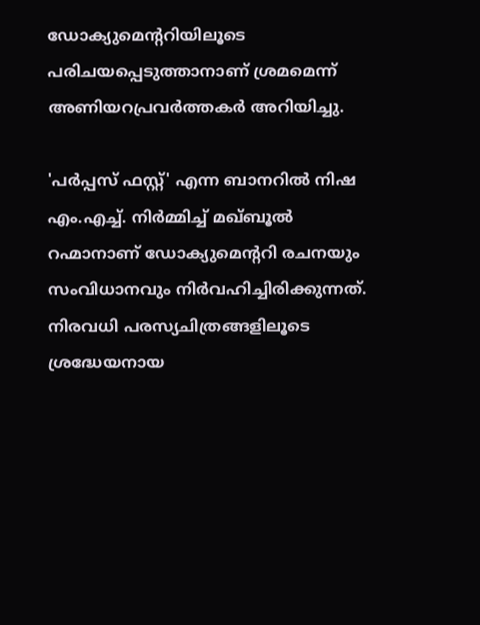ഡോക്യുമെന്ററിയിലൂടെ പരിചയപ്പെടുത്താനാണ് ശ്രമമെന്ന് അണിയറപ്രവർത്തകർ അറിയിച്ചു.

'പർപ്പസ് ഫസ്റ്റ്' എന്ന ബാനറിൽ നിഷ എം.എച്ച്. നിർമ്മിച്ച് മഖ്ബൂൽ റഹ്മാനാണ് ഡോക്യുമെന്ററി രചനയും സംവിധാനവും നിർവഹിച്ചിരിക്കുന്നത്. നിരവധി പരസ്യചിത്രങ്ങളിലൂടെ ശ്രദ്ധേയനായ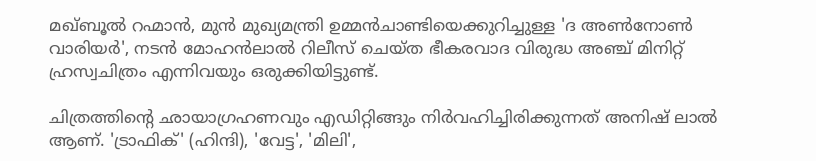മഖ്ബൂൽ റഹ്മാൻ, മുൻ മുഖ്യമന്ത്രി ഉമ്മൻചാണ്ടിയെക്കുറിച്ചുള്ള 'ദ അൺനോൺ വാരിയർ', നടൻ മോഹൻലാൽ റിലീസ് ചെയ്ത ഭീകരവാദ വിരുദ്ധ അഞ്ച് മിനിറ്റ് ഹ്രസ്വചിത്രം എന്നിവയും ഒരുക്കിയിട്ടുണ്ട്.

ചിത്രത്തിന്റെ ഛായാഗ്രഹണവും എഡിറ്റിങ്ങും നിർവഹിച്ചിരിക്കുന്നത് അനിഷ് ലാൽ ആണ്. 'ട്രാഫിക്' (ഹിന്ദി), 'വേട്ട', 'മിലി',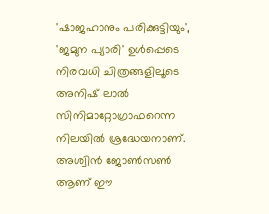'ഷാജഹാനും പരിക്കുട്ടിയും', 'ജമുന പ്യാരി' ഉൾപ്പെടെ നിരവധി ചിത്രങ്ങളിലൂടെ അനിഷ് ലാൽ സിനിമാറ്റോഗ്രാഫറെന്ന നിലയിൽ ശ്രദ്ധേയനാണ്. അശ്വിൻ ജോൺസൺ ആണ് ഈ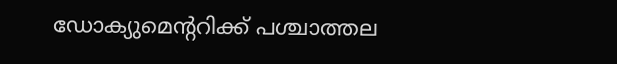ഡോക്യുമെന്ററിക്ക് പശ്ചാത്തല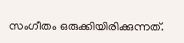സംഗീതം ഒരുക്കിയിരിക്കുന്നത്.